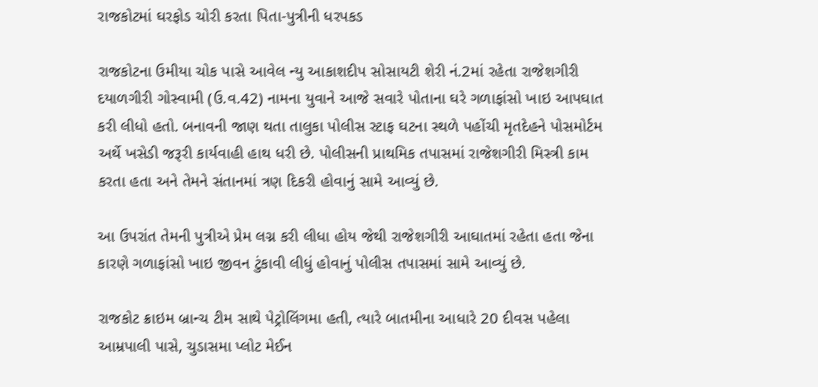રાજકોટમાં ઘરફોડ ચોરી કરતા પિતા-પુત્રીની ધરપકડ

રાજકોટના ઉમીયા ચોક પાસે આવેલ ન્યુ આકાશદીપ સોસાયટી શેરી નં.2માં રહેતા રાજેશગીરી દયાળગીરી ગોસ્વામી (ઉ.વ.42) નામના યુવાને આજે સવારે પોતાના ઘરે ગળાફાંસો ખાઇ આપઘાત કરી લીધો હતો. બનાવની જાણ થતા તાલુકા પોલીસ સ્ટાફ ઘટના સ્થળે પહોંચી મૃતદેહને પોસમોર્ટમ અર્થે ખસેડી જરૂરી કાર્યવાહી હાથ ધરી છે. પોલીસની પ્રાથમિક તપાસમાં રાજેશગીરી મિસ્ત્રી કામ કરતા હતા અને તેમને સંતાનમાં ત્રણ દિકરી હોવાનું સામે આવ્યું છે.

આ ઉપરાંત તેમની પુત્રીએ પ્રેમ લગ્ન કરી લીધા હોય જેથી રાજેશગીરી આઘાતમાં રહેતા હતા જેના કારણે ગળાફાંસો ખાઇ જીવન ટુંકાવી લીધું હોવાનું પોલીસ તપાસમાં સામે આવ્યું છે.

રાજકોટ ક્રાઇમ બ્રાન્ચ ટીમ સાથે પેટ્રોલિંગમા હતી, ત્યારે બાતમીના આધારે 20 દીવસ પહેલા આમ્રપાલી પાસે, ચુડાસમા પ્લોટ મેઈન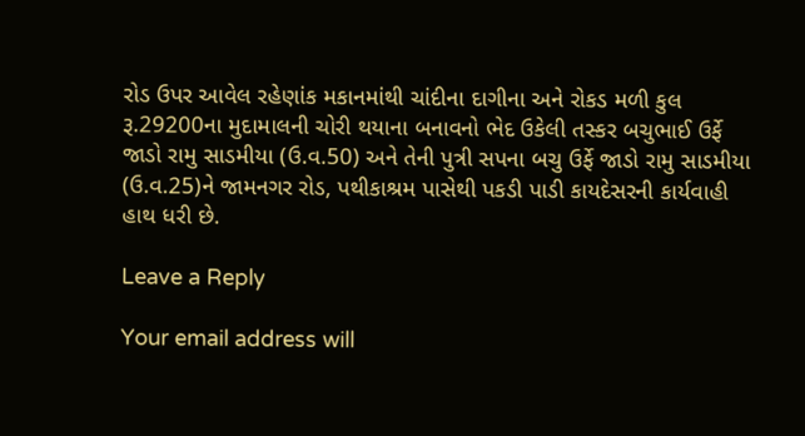રોડ ઉપર આવેલ રહેણાંક મકાનમાંથી ચાંદીના દાગીના અને રોકડ મળી કુલ રૂ.29200ના મુદામાલની ચોરી થયાના બનાવનો ભેદ ઉકેલી તસ્કર બચુભાઈ ઉર્ફે જાડો રામુ સાડમીયા (ઉ.વ.50) અને તેની પુત્રી સપના બચુ ઉર્ફે જાડો રામુ સાડમીયા (ઉ.વ.25)ને જામનગર રોડ, પથીકાશ્રમ પાસેથી પકડી પાડી કાયદેસરની કાર્યવાહી હાથ ધરી છે.

Leave a Reply

Your email address will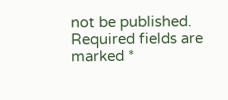not be published. Required fields are marked *